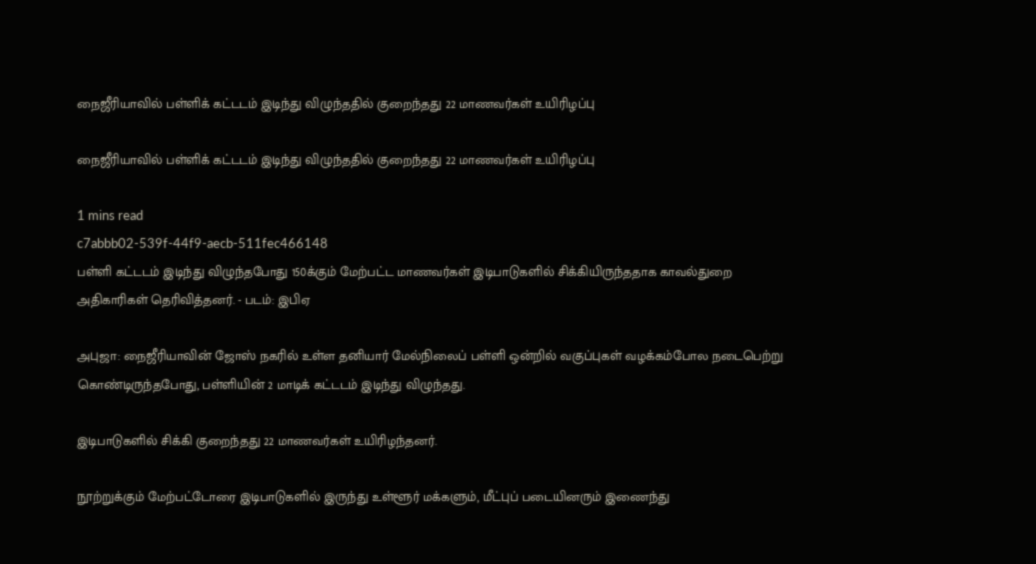நைஜீரியாவில் பள்ளிக் கட்டடம் இடிந்து விழுந்ததில் குறைந்தது 22 மாணவர்கள் உயிரிழப்பு

நைஜீரியாவில் பள்ளிக் கட்டடம் இடிந்து விழுந்ததில் குறைந்தது 22 மாணவர்கள் உயிரிழப்பு

1 mins read
c7abbb02-539f-44f9-aecb-511fec466148
பள்ளி கட்டடம் இடிந்து விழுந்தபோது 150க்கும் மேற்பட்ட மாணவர்கள் இடிபாடுகளில் சிக்கியிருந்ததாக காவல்துறை அதிகாரிகள் தெரிவித்தனர். - படம்: இபிஏ

அபுஜா: நைஜீரியாவின் ஜோஸ் நகரில் உள்ள தனியார் மேல்நிலைப் பள்ளி ஒன்றில் வகுப்புகள் வழக்கம்போல நடைபெற்று கொண்டிருந்தபோது, பள்ளியின் 2 மாடிக் கட்டடம் இடிந்து விழுந்தது.

இடிபாடுகளில் சிக்கி குறைந்தது 22 மாணவர்கள் உயிரிழந்தனர்.

நூற்றுக்கும் மேற்பட்டோரை இடிபாடுகளில் இருந்து உள்ளூர் மக்களும், மீட்புப் படையினரும் இணைந்து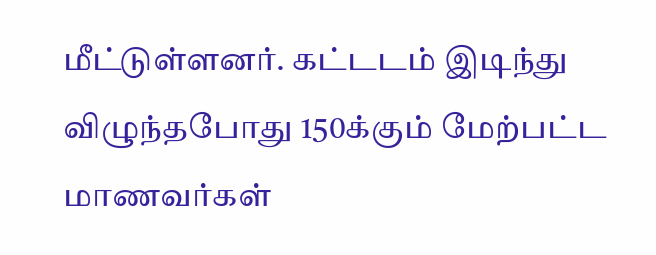மீட்டுள்ளனர். கட்டடம் இடிந்து விழுந்தபோது 150க்கும் மேற்பட்ட மாணவர்கள்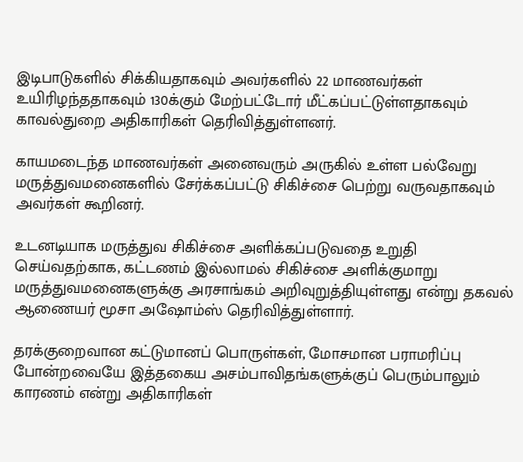இடிபாடுகளில் சிக்கியதாகவும் அவர்களில் 22 மாணவர்கள் உயிரிழந்ததாகவும் 130க்கும் மேற்பட்டோர் மீட்கப்பட்டுள்ளதாகவும் காவல்துறை அதிகாரிகள் தெரிவித்துள்ளனர்.

காயமடைந்த மாணவர்கள் அனைவரும் அருகில் உள்ள பல்வேறு மருத்துவமனைகளில் சேர்க்கப்பட்டு சிகிச்சை பெற்று வருவதாகவும் அவர்கள் கூறினர்.

உடனடியாக மருத்துவ சிகிச்சை அளிக்கப்படுவதை உறுதி செய்வதற்காக, கட்டணம் இல்லாமல் சிகிச்சை அளிக்குமாறு மருத்துவமனைகளுக்கு அரசாங்கம் அறிவுறுத்தியுள்ளது என்று தகவல் ஆணையர் மூசா அஷோம்ஸ் தெரிவித்துள்ளார்.

தரக்குறைவான கட்டுமானப் பொருள்கள், மோசமான பராமரிப்பு போன்றவையே இத்தகைய அசம்பாவிதங்களுக்குப் பெரும்பாலும் காரணம் என்று அதிகாரிகள்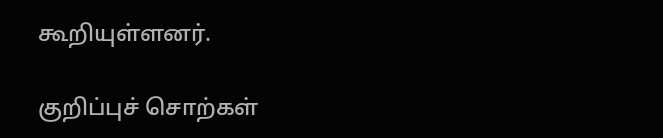கூறியுள்ளனர்.

குறிப்புச் சொற்கள்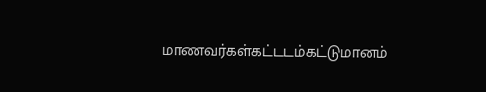மாணவர்கள்கட்டடம்கட்டுமானம்